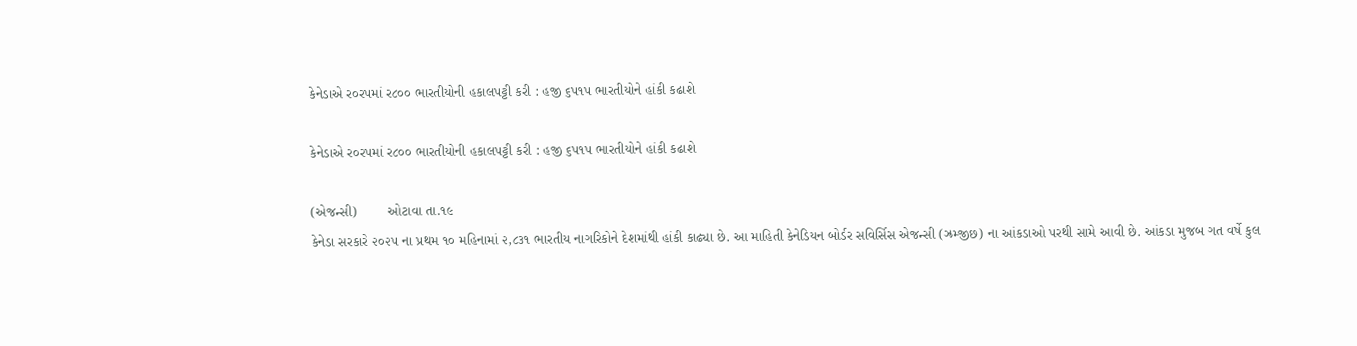કેનેડાએ ર૦રપમાં ર૮૦૦ ભારતીયોની હકાલપટ્ટી કરી : હજી ૬પ૧પ ભારતીયોને હાંકી કઢાશે

કેનેડાએ ર૦રપમાં ર૮૦૦ ભારતીયોની હકાલપટ્ટી કરી : હજી ૬પ૧પ ભારતીયોને હાંકી કઢાશે

(એજન્સી)        ઓટાવા તા.૧૯
કેનેડા સરકારે ૨૦૨૫ ના પ્રથમ ૧૦ મહિનામાં ૨,૮૩૧ ભારતીય નાગરિકોને દેશમાંથી હાંકી કાઢ્યા છે. આ માહિતી કેનેડિયન બોર્ડર સવિર્સિસ એજન્સી (ઝ્રમ્જીછ) ના આંકડાઓ પરથી સામે આવી છે. આંકડા મુજબ ગત વર્ષે કુલ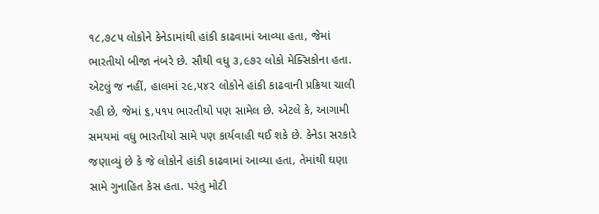૧૮,૭૮૫ લોકોને કેનેડામાંથી હાંકી કાઢવામાં આવ્યા હતા, જેમાં ભારતીયો બીજા નંબરે છે. સૌથી વધુ ૩,૯૭૨ લોકો મેક્સિકોના હતા. એટલું જ નહીં, હાલમાં ૨૯,૫૪૨ લોકોને હાંકી કાઢવાની પ્રક્રિયા ચાલી રહી છે, જેમાં ૬,૫૧૫ ભારતીયો પણ સામેલ છે. એટલે કે, આગામી સમયમાં વધુ ભારતીયો સામે પણ કાર્યવાહી થઈ શકે છે. કેનેડા સરકારે જણાવ્યું છે કે જે લોકોને હાંકી કાઢવામાં આવ્યા હતા, તેમાંથી ઘણા સામે ગુનાહિત કેસ હતા. પરંતુ મોટી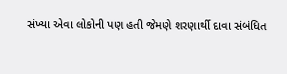સંખ્યા એવા લોકોની પણ હતી જેમણે શરણાર્થી દાવા સંબંધિત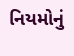નિયમોનું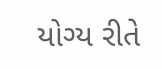યોગ્ય રીતે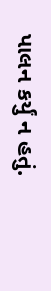પાલન કર્યું ન હતું.